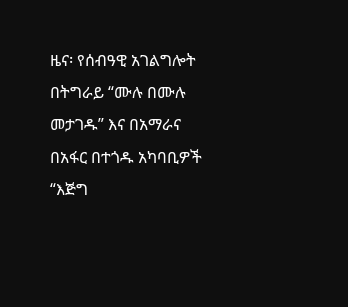ዜና፡ የሰብዓዊ አገልግሎት በትግራይ “ሙሉ በሙሉ መታገዱ” እና በአማራና በአፋር በተጎዱ አካባቢዎች “እጅግ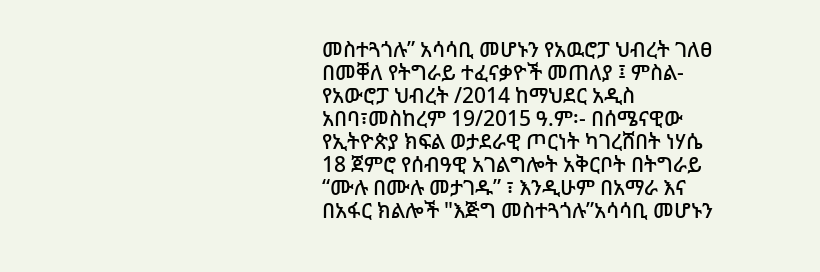መስተጓጎሉ” አሳሳቢ መሆኑን የአዉሮፓ ህብረት ገለፀ
በመቐለ የትግራይ ተፈናቃዮች መጠለያ ፤ ምስል- የአውሮፓ ህብረት /2014 ከማህደር አዲስ አበባ፣መስከረም 19/2015 ዓ.ም፡- በሰሜናዊው የኢትዮጵያ ክፍል ወታደራዊ ጦርነት ካገረሸበት ነሃሴ 18 ጀምሮ የሰብዓዊ አገልግሎት አቅርቦት በትግራይ “ሙሉ በሙሉ መታገዱ” ፣ እንዲሁም በአማራ እና በአፋር ክልሎች "እጅግ መስተጓጎሉ”አሳሳቢ መሆኑን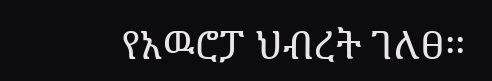የአዉሮፓ ህብረት ገለፀ፡፡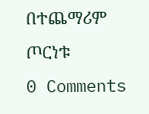በተጨማሪም ጦርነቱ
0 Comments